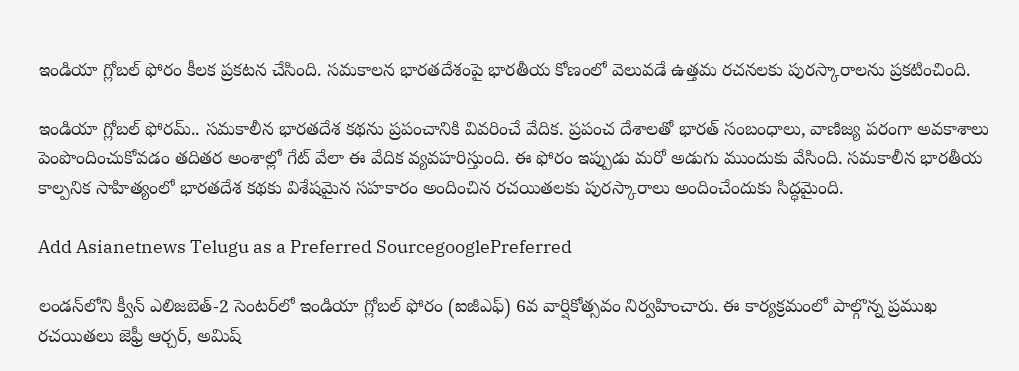ఇండియా గ్లోబల్ ఫోరం కీలక ప్రకటన చేసింది. సమకాలన భారతదేశంపై భారతీయ కోణంలో వెలువడే ఉత్తమ రచనలకు పురస్కారాలను ప్రకటించింది.

ఇండియా గ్లోబల్ ఫోరమ్.. సమకాలీన భారతదేశ కథను ప్రపంచానికి వివరించే వేదిక. ప్రపంచ దేశాలతో భారత్‌ సంబంధాలు, వాణిజ్య పరంగా అవకాశాలు పెంపొందించుకోవడం తదితర అంశాల్లో గేట్‌ వేలా ఈ వేదిక వ్యవహరిస్తుంది. ఈ ఫోరం ఇప్పుడు మరో అడుగు ముందుకు వేసింది. సమకాలీన భారతీయ కాల్పనిక సాహిత్యంలో భారతదేశ కథకు విశేషమైన సహకారం అందించిన రచయితలకు పురస్కారాలు అందించేందుకు సిద్ధమైంది.

Add Asianetnews Telugu as a Preferred SourcegooglePreferred

లండన్‌లోని క్వీన్ ఎలిజబెత్-2 సెంటర్‌లో ఇండియా గ్లోబల్ ఫోరం (ఐజీఎఫ్) 6వ వార్షికోత్సవం నిర్వహించారు. ఈ కార్యక్రమంలో పాల్గొన్న ప్రముఖ రచయితలు జెఫ్రీ ఆర్చర్, అమిష్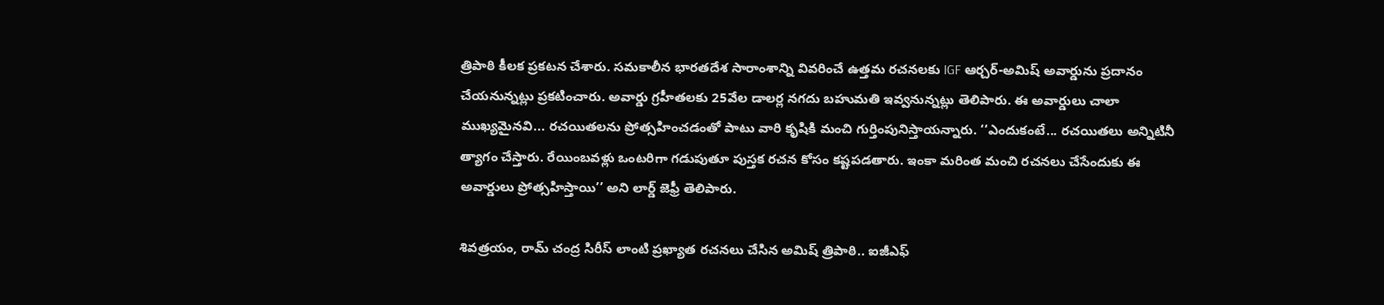త్రిపాఠి కీలక ప్రకటన చేశారు. సమకాలీన భారతదేశ సారాంశాన్ని వివరించే ఉత్తమ రచనలకు IGF ఆర్చర్-అమిష్ అవార్డును ప్రదానం చేయనున్నట్లు ప్రకటించారు. అవార్డు గ్రహీతలకు 25వేల డాలర్ల నగదు బహుమతి ఇవ్వనున్నట్లు తెలిపారు. ఈ అవార్డులు చాలా ముఖ్యమైనవి... రచయితలను ప్రోత్సహించడంతో పాటు వారి కృషికి మంచి గుర్తింపునిస్తాయన్నారు. ‘‘ఎందుకంటే... రచయితలు అన్నిటినీ త్యాగం చేస్తారు. రేయింబవళ్లు ఒంటరిగా గడుపుతూ పుస్తక రచన కోసం కష్టపడతారు. ఇంకా మరింత మంచి రచనలు చేసేందుకు ఈ అవార్డులు ప్రోత్సహిస్తాయి’’ అని లార్డ్ జెఫ్రీ తెలిపారు.

శివత్రయం, రామ్ చంద్ర సిరీస్ లాంటి ప్రఖ్యాత రచనలు చేసిన అమిష్ త్రిపాఠి.. ఐజీఎఫ్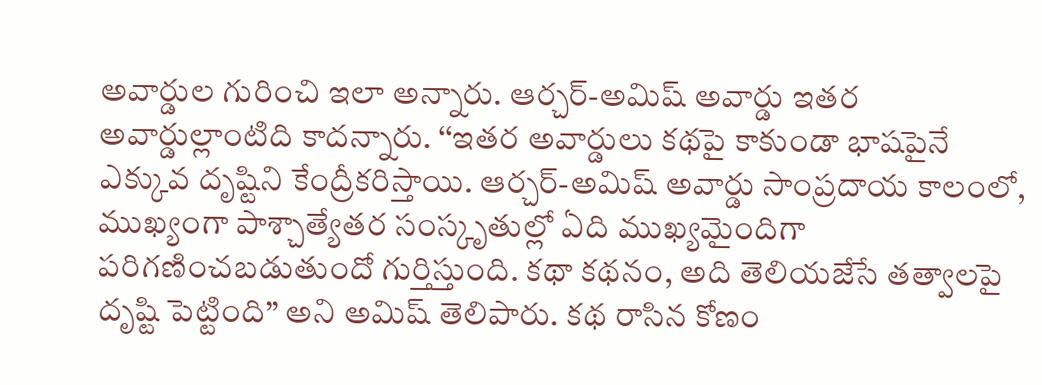అవార్డుల గురించి ఇలా అన్నారు. ఆర్చర్-అమిష్ అవార్డు ఇతర అవార్డుల్లాంటిది కాదన్నారు. ‘‘ఇతర అవార్డులు కథపై కాకుండా భాషపైనే ఎక్కువ దృష్టిని కేంద్రీకరిస్తాయి. ఆర్చర్-అమిష్ అవార్డు సాంప్రదాయ కాలంలో, ముఖ్యంగా పాశ్చాత్యేతర సంస్కృతుల్లో ఏది ముఖ్యమైందిగా పరిగణించబడుతుందో గుర్తిస్తుంది. కథా కథనం, అది తెలియజేసే తత్వాలపై దృష్టి పెట్టింది’’ అని అమిష్ తెలిపారు. కథ రాసిన కోణం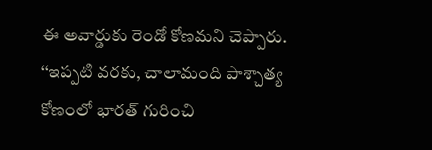ఈ అవార్డుకు రెండో కోణమని చెప్పారు. ‘‘ఇప్పటి వరకు, చాలామంది పాశ్చాత్య కోణంలో భారత్ గురించి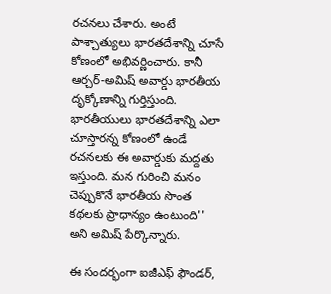రచనలు చేశారు. అంటే పాశ్చాత్యులు భారతదేశాన్ని చూసే కోణంలో అభివర్ణించారు. కానీ ఆర్చర్-అమిష్ అవార్డు భారతీయ దృక్కోణాన్ని గుర్తిస్తుంది. భారతీయులు భారతదేశాన్ని ఎలా చూస్తారన్న కోణంలో ఉండే రచనలకు ఈ అవార్డుకు మద్దతు ఇస్తుంది. మన గురించి మనం చెప్పుకొనే భారతీయ సొంత కథలకు ప్రాధాన్యం ఉంటుంది'' అని అమిష్‌ పేర్కొన్నారు.

ఈ సందర్భంగా ఐజీఎఫ్‌ ఫౌండర్‌,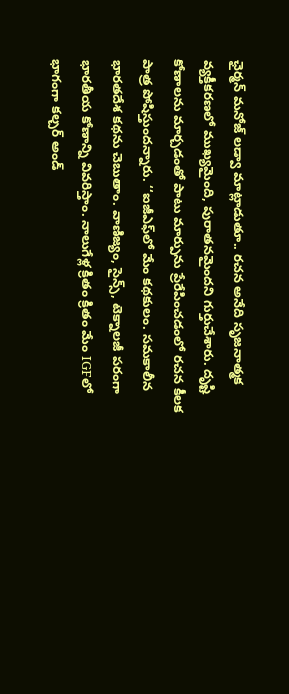ఛైర్మన్‌ మనోజ్‌ లడ్వా మాట్లాడుతూ.. రచన అనేది సృజనాత్మక వ్యక్తీకరణలో ముఖ్యమైంది, పురాతనమైందని గుర్తుచేశారు. దృష్టి కోణాలను మార్చడంతో పాటు మార్పును ప్రేరేపించడంలో రచన కీలక పాత్ర పోషిస్తుందన్నారు. ‘‘ఐజీఎఫ్‌లో మేం కథకులం. సమకాలీన భారతదేశ కథను చెబుతాం. వాణిజ్యం, సైన్స్, టెక్నాలజీ పరంగా భారతీయ కోణాన్ని వివరిస్తాం. నాలుగేళ్ల క్రితం క్రితం మేం IGFలో భాగంగా కల్చర్ అండ్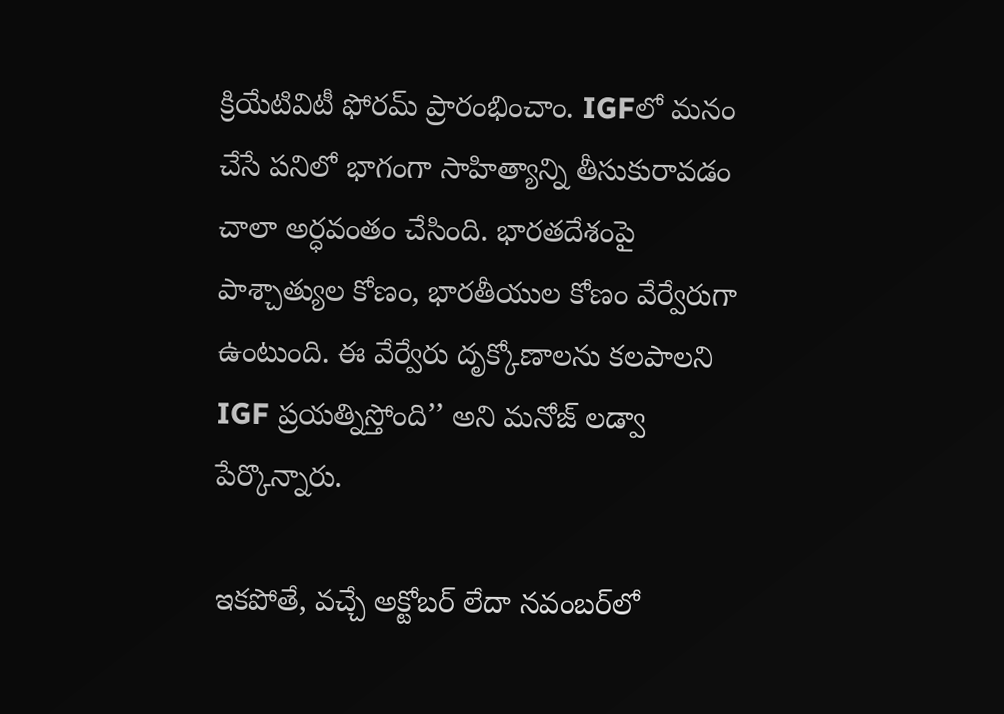క్రియేటివిటీ ఫోరమ్‌ ప్రారంభించాం. IGFలో మనం చేసే పనిలో భాగంగా సాహిత్యాన్ని తీసుకురావడం చాలా అర్ధవంతం చేసింది. భారతదేశంపై పాశ్చాత్యుల కోణం, భారతీయుల కోణం వేర్వేరుగా ఉంటుంది. ఈ వేర్వేరు దృక్కోణాలను కలపాలని IGF ప్రయత్నిస్తోంది’’ అని మనోజ్ లడ్వా పేర్కొన్నారు.

ఇకపోతే, వచ్చే అక్టోబర్‌ లేదా నవంబర్‌లో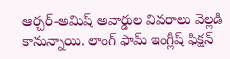ఆర్చర్-అమిష్ అవార్డుల వివరాలు వెల్లడి కానున్నాయి. లాంగ్‌ ఫామ్‌ ఇంగ్లీష్‌ ఫిక్షన్‌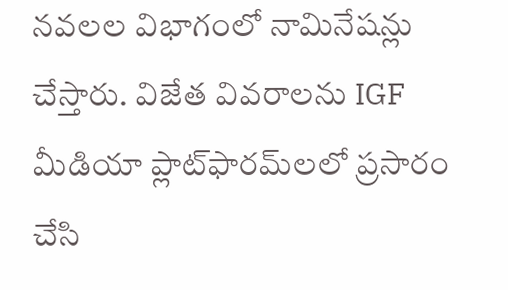నవలల విభాగంలో నామినేషన్లు చేస్తారు. విజేత వివరాలను IGF మీడియా ప్లాట్‌ఫారమ్‌లలో ప్రసారం చేసి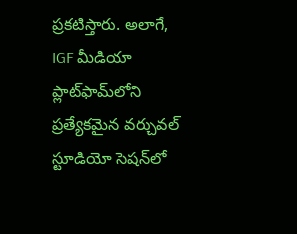ప్రకటిస్తారు. అలాగే, IGF మీడియా ప్లాట్‌ఫామ్‌లోని ప్రత్యేకమైన వర్చువల్ స్టూడియో సెషన్‌లో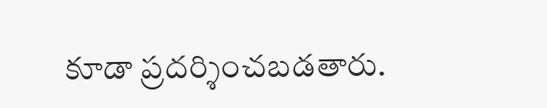కూడా ప్రదర్శించబడతారు.